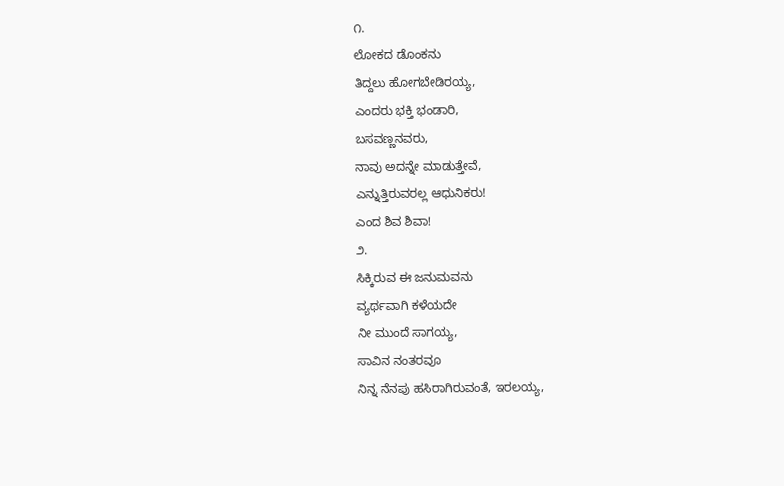೧.
ಲೋಕದ ಡೊಂಕನು
ತಿದ್ದಲು ಹೋಗಬೇಡಿರಯ್ಯ,
ಎಂದರು ಭಕ್ತಿ ಭಂಡಾರಿ,
ಬಸವಣ್ಣನವರು,
ನಾವು ಅದನ್ನೇ ಮಾಡುತ್ತೇವೆ,
ಎನ್ನುತ್ತಿರುವರಲ್ಲ ಆಧುನಿಕರು!
ಎಂದ ಶಿವ ಶಿವಾ!
೨.
ಸಿಕ್ಕಿರುವ ಈ ಜನುಮವನು
ವ್ಯರ್ಥವಾಗಿ ಕಳೆಯದೇ
ನೀ ಮುಂದೆ ಸಾಗಯ್ಯ,
ಸಾವಿನ ನಂತರವೂ
ನಿನ್ನ ನೆನಪು ಹಸಿರಾಗಿರುವಂತೆ, ಇರಲಯ್ಯ,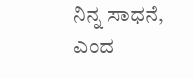ನಿನ್ನ ಸಾಧನೆ,
ಎಂದ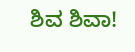ಶಿವ ಶಿವಾ!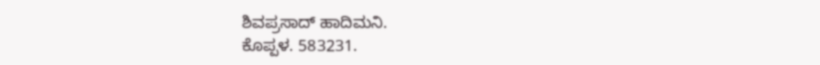ಶಿವಪ್ರಸಾದ್ ಹಾದಿಮನಿ.
ಕೊಪ್ಪಳ. 583231.